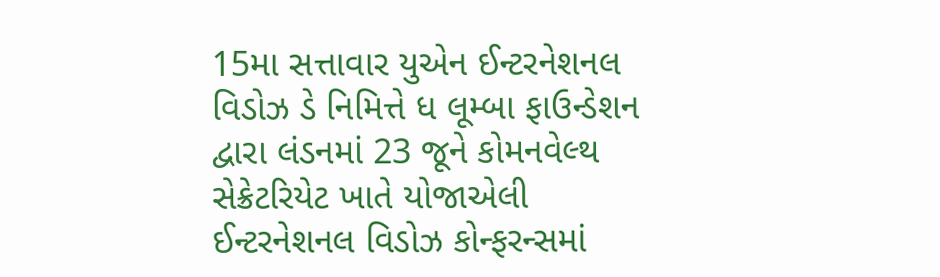15મા સત્તાવાર યુએન ઈન્ટરનેશનલ વિડોઝ ડે નિમિત્તે ધ લૂમ્બા ફાઉન્ડેશન દ્વારા લંડનમાં 23 જૂને કોમનવેલ્થ સેક્રેટરિયેટ ખાતે યોજાએલી ઈન્ટરનેશનલ વિડોઝ કોન્ફરન્સમાં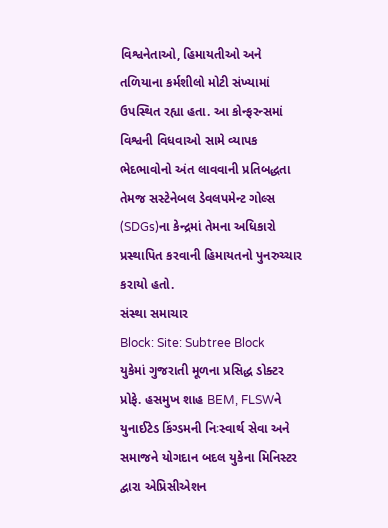વિશ્વનેતાઓ, હિમાયતીઓ અને તળિયાના કર્મશીલો મોટી સંખ્યામાં ઉપસ્થિત રહ્યા હતા. આ કોન્ફરન્સમાં વિશ્વની વિધવાઓ સામે વ્યાપક ભેદભાવોનો અંત લાવવાની પ્રતિબદ્ધતા તેમજ સસ્ટેનેબલ ડેવલપમેન્ટ ગોલ્સ (SDGs)ના કેન્દ્રમાં તેમના અધિકારો પ્રસ્થાપિત કરવાની હિમાયતનો પુનરુચ્ચાર કરાયો હતો.
સંસ્થા સમાચાર
Block: Site: Subtree Block
યુકેમાં ગુજરાતી મૂળના પ્રસિદ્ધ ડોક્ટર પ્રોફે. હસમુખ શાહ BEM, FLSWને યુનાઈટેડ કિંગ્ડમની નિઃસ્વાર્થ સેવા અને સમાજને યોગદાન બદલ યુકેના મિનિસ્ટર દ્વારા એપ્રિસીએશન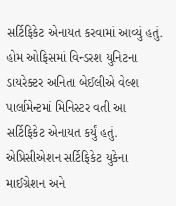સર્ટિફિકેટ એનાયત કરવામાં આવ્યું હતું. હોમ ઓફિસમાં વિન્ડરશ યુનિટના ડાયરેક્ટર અનિતા બેઈલીએ વેલ્શ પાર્લામેન્ટમાં મિનિસ્ટર વતી આ સર્ટિફિકેટ એનાયત કર્યું હતું. એપ્રિસીએશન સર્ટિફિકેટ યુકેના માઈગ્રેશન અને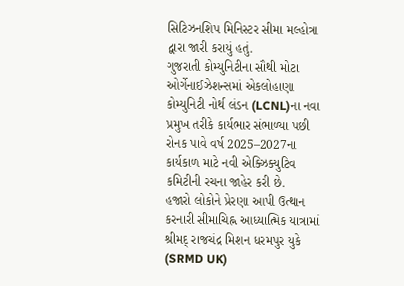સિટિઝનશિપ મિનિસ્ટર સીમા મલ્હોત્રા દ્વારા જારી કરાયું હતું.
ગુજરાતી કોમ્યુનિટીના સૌથી મોટા ઓર્ગેનાઈઝેશન્સમાં એકલોહાણા કોમ્યુનિટી નોર્થ લંડન (LCNL)ના નવા પ્રમુખ તરીકે કાર્યભાર સંભાળ્યા પછી રોનક પાવે વર્ષ 2025–2027ના કાર્યકાળ માટે નવી એક્ઝિક્યુટિવ કમિટીની રચના જાહેર કરી છે.
હજારો લોકોને પ્રેરણા આપી ઉત્થાન કરનારી સીમાચિહ્ન આધ્યાત્મિક યાત્રામાં શ્રીમદ્ રાજચંદ્ર મિશન ધરમપુર યુકે (SRMD UK)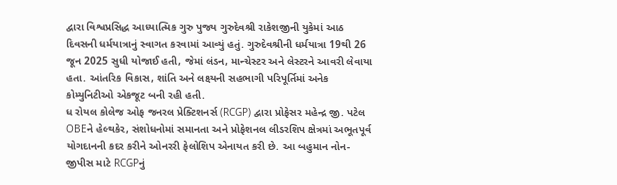દ્વારા વિશ્વપ્રસિદ્ધ આધ્યાત્મિક ગુરુ પુજ્ય ગુરુદેવશ્રી રાકેશજીની યુકેમાં આઠ દિવસની ધર્મયાત્રાનું સ્વાગત કરવામાં આવ્યું હતું. ગુરુદેવશ્રીની ધર્મયાત્રા 19થી 26 જૂન 2025 સુધી યોજાઈ હતી, જેમાં લંડન, માન્ચેસ્ટર અને લેસ્ટરને આવરી લેવાયા હતા. આંતરિક વિકાસ, શાંતિ અને લક્ષ્યની સહભાગી પરિપૂર્તિમાં અનેક કોમ્યુનિટીઓ એકજૂટ બની રહી હતી.
ધ રોયલ કોલેજ ઓફ જનરલ પ્રેક્ટિશનર્સ (RCGP) દ્વારા પ્રોફેસર મહેન્દ્ર જી. પટેલ OBEને હેલ્થકેર, સંશોધનોમાં સમાનતા અને પ્રોફેશનલ લીડરશિપ ક્ષેત્રમાં અભૂતપૂર્વ યોગદાનની કદર કરીને ઓનરરી ફેલોશિપ એનાયત કરી છે. આ બહુમાન નોન-જીપીસ માટે RCGPનું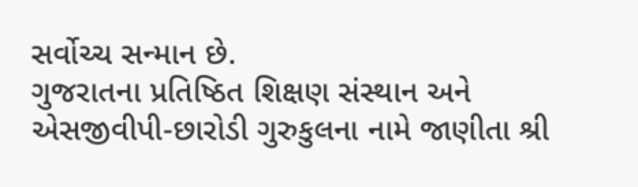સર્વોચ્ચ સન્માન છે.
ગુજરાતના પ્રતિષ્ઠિત શિક્ષણ સંસ્થાન અને એસજીવીપી-છારોડી ગુરુકુલના નામે જાણીતા શ્રી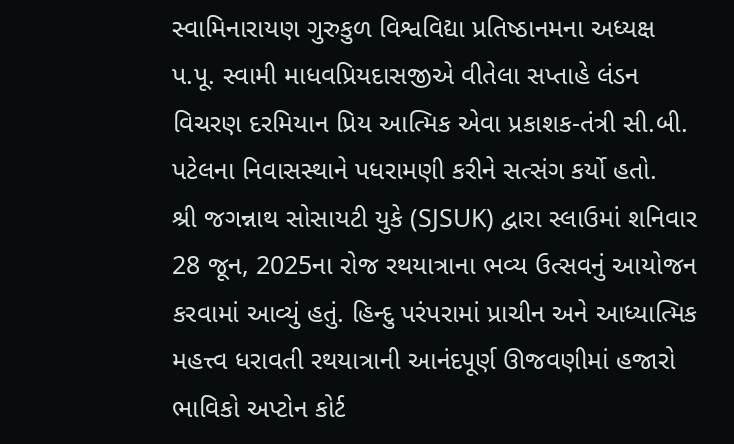સ્વામિનારાયણ ગુરુકુળ વિશ્વવિદ્યા પ્રતિષ્ઠાનમના અધ્યક્ષ પ.પૂ. સ્વામી માધવપ્રિયદાસજીએ વીતેલા સપ્તાહે લંડન વિચરણ દરમિયાન પ્રિય આત્મિક એવા પ્રકાશક-તંત્રી સી.બી. પટેલના નિવાસસ્થાને પધરામણી કરીને સત્સંગ કર્યો હતો.
શ્રી જગન્નાથ સોસાયટી યુકે (SJSUK) દ્વારા સ્લાઉમાં શનિવાર 28 જૂન, 2025ના રોજ રથયાત્રાના ભવ્ય ઉત્સવનું આયોજન કરવામાં આવ્યું હતું. હિન્દુ પરંપરામાં પ્રાચીન અને આધ્યાત્મિક મહત્ત્વ ધરાવતી રથયાત્રાની આનંદપૂર્ણ ઊજવણીમાં હજારો ભાવિકો અપ્ટોન કોર્ટ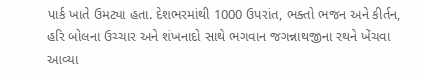પાર્ક ખાતે ઉમટ્યા હતા. દેશભરમાંથી 1000 ઉપરાંત, ભક્તો ભજન અને કીર્તન, હરિ બોલના ઉચ્ચાર અને શંખનાદો સાથે ભગવાન જગન્નાથજીના રથને ખેંચવા આવ્યા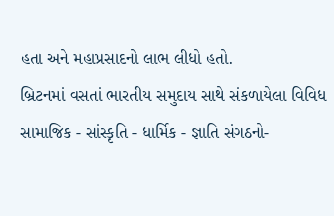હતા અને મહાપ્રસાદનો લાભ લીધો હતો.
બ્રિટનમાં વસતાં ભારતીય સમુદાય સાથે સંકળાયેલા વિવિધ સામાજિક - સાંસ્કૃતિ - ધાર્મિક - જ્ઞાતિ સંગઠનો-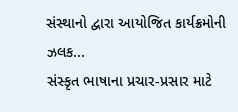સંસ્થાનો દ્વારા આયોજિત કાર્યક્રમોની ઝલક...
સંસ્કૃત ભાષાના પ્રચાર-પ્રસાર માટે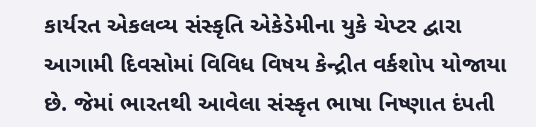કાર્યરત એકલવ્ય સંસ્કૃતિ એકેડેમીના યુકે ચેપ્ટર દ્વારા આગામી દિવસોમાં વિવિધ વિષય કેન્દ્રીત વર્કશોપ યોજાયા છે. જેમાં ભારતથી આવેલા સંસ્કૃત ભાષા નિષ્ણાત દંપતી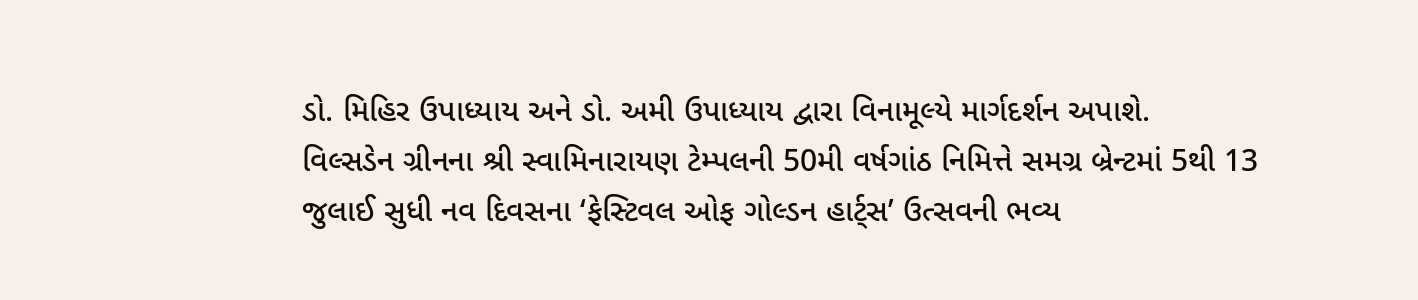ડો. મિહિર ઉપાધ્યાય અને ડો. અમી ઉપાધ્યાય દ્વારા વિનામૂલ્યે માર્ગદર્શન અપાશે.
વિલ્સડેન ગ્રીનના શ્રી સ્વામિનારાયણ ટેમ્પલની 50મી વર્ષગાંઠ નિમિત્તે સમગ્ર બ્રેન્ટમાં 5થી 13 જુલાઈ સુધી નવ દિવસના ‘ફેસ્ટિવલ ઓફ ગોલ્ડન હાર્ટ્સ’ ઉત્સવની ભવ્ય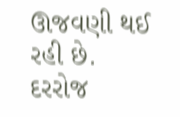ઊજવણી થઈ રહી છે. દરરોજ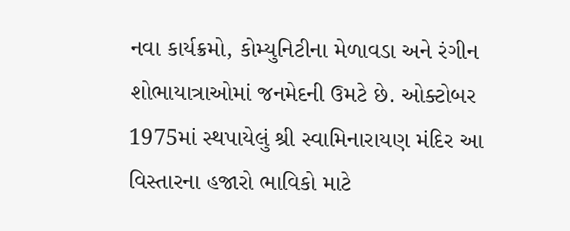નવા કાર્યક્રમો, કોમ્યુનિટીના મેળાવડા અને રંગીન શોભાયાત્રાઓમાં જનમેદની ઉમટે છે. ઓક્ટોબર 1975માં સ્થપાયેલું શ્રી સ્વામિનારાયણ મંદિર આ વિસ્તારના હજારો ભાવિકો માટે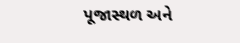પૂજાસ્થળ અને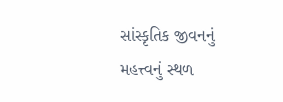સાંસ્કૃતિક જીવનનું મહત્ત્વનું સ્થળ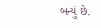બન્યું છે.